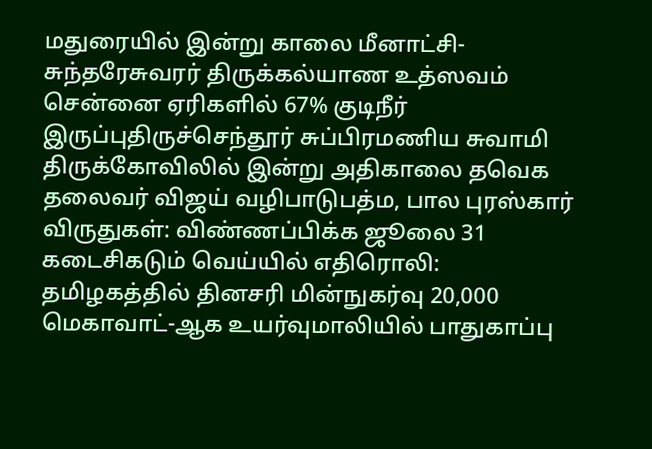மதுரையில் இன்று காலை மீனாட்சி- சுந்தரேசுவரர் திருக்கல்யாண உத்ஸவம் சென்னை ஏரிகளில் 67% குடிநீர் இருப்புதிருச்செந்தூர் சுப்பிரமணிய சுவாமி திருக்கோவிலில் இன்று அதிகாலை தவெக தலைவர் விஜய் வழிபாடுபத்ம, பால புரஸ்கார் விருதுகள்: விண்ணப்பிக்க ஜூலை 31 கடைசிகடும் வெய்யில் எதிரொலி: தமிழகத்தில் தினசரி மின்நுகர்வு 20,000 மெகாவாட்-ஆக உயர்வுமாலியில் பாதுகாப்பு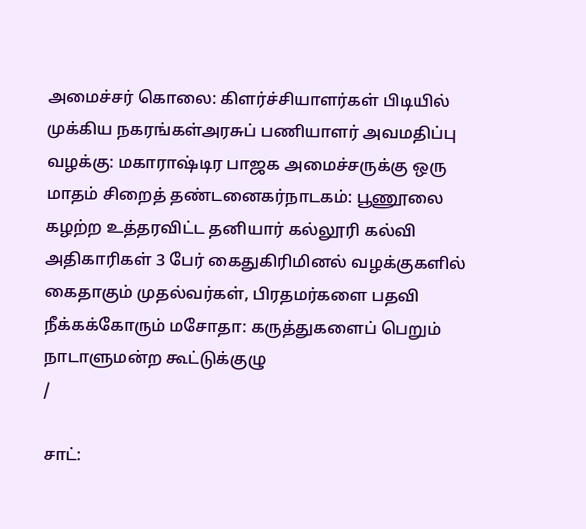அமைச்சர் கொலை: கிளர்ச்சியாளர்கள் பிடியில் முக்கிய நகரங்கள்அரசுப் பணியாளர் அவமதிப்பு வழக்கு: மகாராஷ்டிர பாஜக அமைச்சருக்கு ஒரு மாதம் சிறைத் தண்டனைகர்நாடகம்: பூணூலை கழற்ற உத்தரவிட்ட தனியார் கல்லூரி கல்வி அதிகாரிகள் 3 பேர் கைதுகிரிமினல் வழக்குகளில் கைதாகும் முதல்வர்கள், பிரதமர்களை பதவி நீக்கக்கோரும் மசோதா: கருத்துகளைப் பெறும் நாடாளுமன்ற கூட்டுக்குழு
/

சாட்: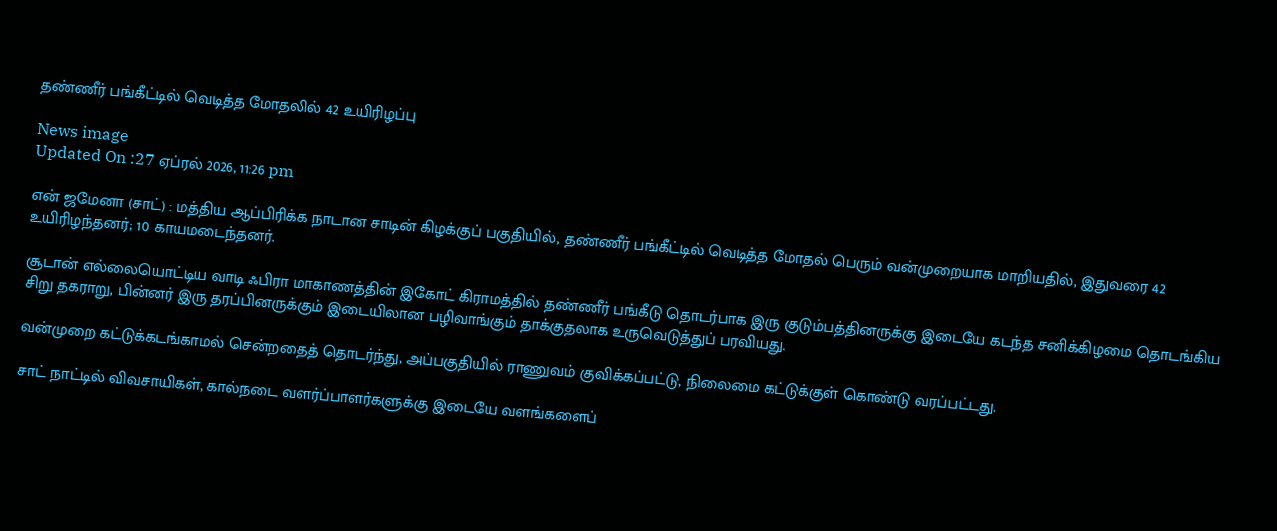தண்ணீர் பங்கீட்டில் வெடித்த மோதலில் 42 உயிரிழப்பு

News image
Updated On :27 ஏப்ரல் 2026, 11:26 pm

என் ஜமேனா (சாட்) : மத்திய ஆப்பிரிக்க நாடான சாடின் கிழக்குப் பகுதியில், தண்ணீர் பங்கீட்டில் வெடித்த மோதல் பெரும் வன்முறையாக மாறியதில், இதுவரை 42 உயிரிழந்தனர்; 10 காயமடைந்தனர்.

சூடான் எல்லையொட்டிய வாடி ஃபிரா மாகாணத்தின் இகோட் கிராமத்தில் தண்ணீர் பங்கீடு தொடர்பாக இரு குடும்பத்தினருக்கு இடையே கடந்த சனிக்கிழமை தொடங்கிய சிறு தகராறு, பின்னர் இரு தரப்பினருக்கும் இடையிலான பழிவாங்கும் தாக்குதலாக உருவெடுத்துப் பரவியது.

வன்முறை கட்டுக்கடங்காமல் சென்றதைத் தொடர்ந்து, அப்பகுதியில் ராணுவம் குவிக்கப்பட்டு, நிலைமை கட்டுக்குள் கொண்டு வரப்பட்டது.

சாட் நாட்டில் விவசாயிகள், கால்நடை வளர்ப்பாளர்களுக்கு இடையே வளங்களைப்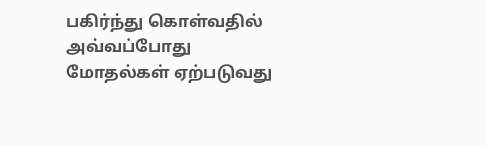பகிர்ந்து கொள்வதில் அவ்வப்போது மோதல்கள் ஏற்படுவது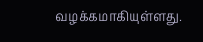வழக்கமாகியுள்ளது.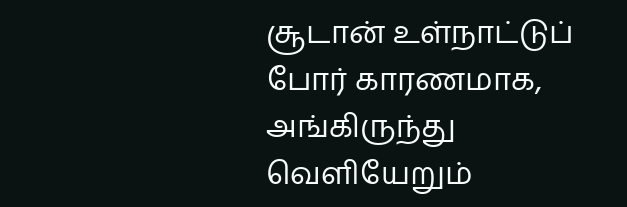சூடான் உள்நாட்டுப் போர் காரணமாக, அங்கிருந்து வெளியேறும்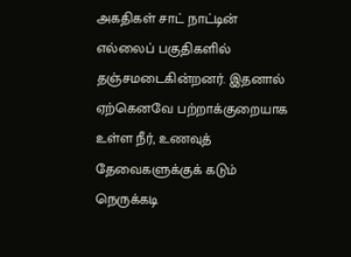அகதிகள் சாட் நாட்டின் எல்லைப் பகுதிகளில் தஞ்சமடைகின்றனர். இதனால் ஏற்கெனவே பற்றாக்குறையாக உள்ள நீர், உணவுத் தேவைகளுக்குக் கடும் நெருக்கடி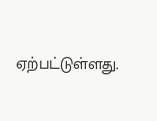ஏற்பட்டுள்ளது.